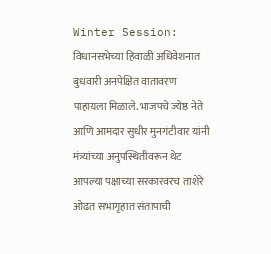Winter Session: विधानसभेच्या हिवाळी अधिवेशनात बुधवारी अनपेक्षित वातावरण पाहायला मिळाले. भाजपचे ज्येष्ठ नेते आणि आमदार सुधीर मुनगंटीवार यांनी मंत्र्यांच्या अनुपस्थितीवरून थेट आपल्या पक्षाच्या सरकारवरच ताशेरे ओढत सभागृहात संतापाची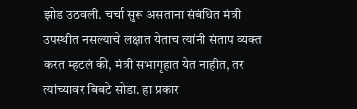झोड उठवली. चर्चा सुरू असताना संबंधित मंत्री उपस्थीत नसल्याचे लक्षात येताच त्यांनी संताप व्यक्त करत म्हटलं की, मंत्री सभागृहात येत नाहीत, तर त्यांच्यावर बिबटे सोडा. हा प्रकार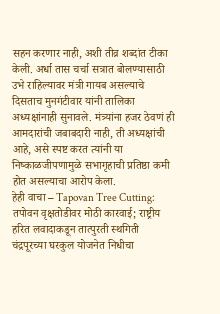सहन करणार नाही, अशी तीव्र शब्दांत टीका केली. अर्धा तास चर्चा सत्रात बोलण्यासाठी उभे राहिल्यावर मंत्री गायब असल्याचे दिसताच मुनगंटीवार यांनी तालिका अध्यक्षांनाही सुनावले. मंत्र्यांना हजर ठेवणं ही आमदारांची जबाबदारी नाही, ती अध्यक्षांची आहे, असे स्पष्ट करत त्यांनी या निष्काळजीपणामुळे सभागृहाची प्रतिष्ठा कमी होत असल्याचा आरोप केला.
हेही वाचा – Tapovan Tree Cutting: तपोवन वृक्षतोडीवर मोठी कारवाई; राष्ट्रीय हरित लवादाकडून तात्पुरती स्थगिती
चंद्रपूरच्या घरकुल योजनेत निधीचा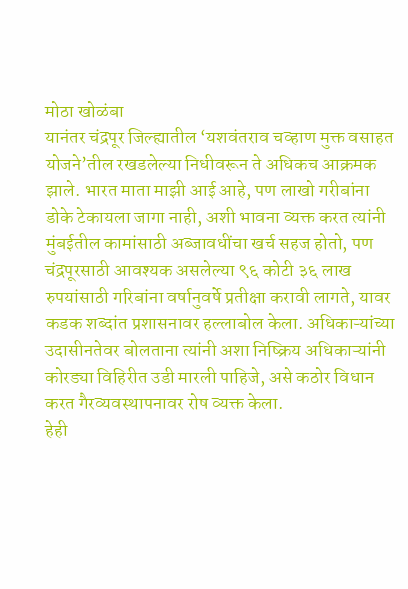मोठा खोळंबा
यानंतर चंद्रपूर जिल्ह्यातील ‘यशवंतराव चव्हाण मुक्त वसाहत योजने’तील रखडलेल्या निधीवरून ते अधिकच आक्रमक झाले. भारत माता माझी आई आहे, पण लाखो गरीबांना डोके टेकायला जागा नाही, अशी भावना व्यक्त करत त्यांनी मुंबईतील कामांसाठी अब्जावधींचा खर्च सहज होतो, पण चंद्रपूरसाठी आवश्यक असलेल्या ९६ कोटी ३६ लाख रुपयांसाठी गरिबांना वर्षानुवर्षे प्रतीक्षा करावी लागते, यावर कडक शब्दांत प्रशासनावर हल्लाबोल केला. अधिकाऱ्यांच्या उदासीनतेवर बोलताना त्यांनी अशा निष्क्रिय अधिकाऱ्यांनी कोरड्या विहिरीत उडी मारली पाहिजे, असे कठोर विधान करत गैरव्यवस्थापनावर रोष व्यक्त केला.
हेही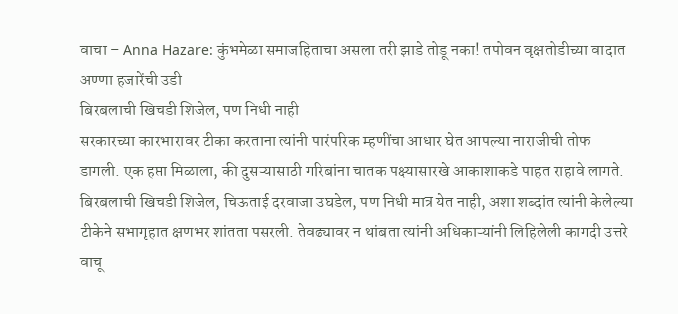वाचा – Anna Hazare: कुंभमेळा समाजहिताचा असला तरी झाडे तोडू नका! तपोवन वृक्षतोडीच्या वादात अण्णा हजारेंची उडी
बिरबलाची खिचडी शिजेल, पण निधी नाही
सरकारच्या कारभारावर टीका करताना त्यांनी पारंपरिक म्हणींचा आधार घेत आपल्या नाराजीची तोफ डागली. एक हप्ता मिळाला, की दुसऱ्यासाठी गरिबांना चातक पक्ष्यासारखे आकाशाकडे पाहत राहावे लागते. बिरबलाची खिचडी शिजेल, चिऊताई दरवाजा उघडेल, पण निधी मात्र येत नाही, अशा शब्दांत त्यांनी केलेल्या टीकेने सभागृहात क्षणभर शांतता पसरली. तेवढ्यावर न थांबता त्यांनी अधिकाऱ्यांनी लिहिलेली कागदी उत्तरे वाचू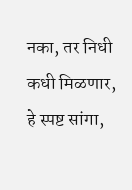नका, तर निधी कधी मिळणार, हे स्पष्ट सांगा,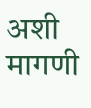अशी मागणी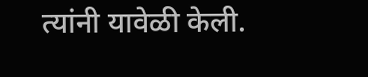त्यांनी यावेळी केली.